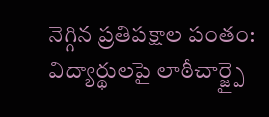నెగ్గిన ప్రతిపక్షాల పంతం: విద్యార్థులపై లాఠీచార్జ్పై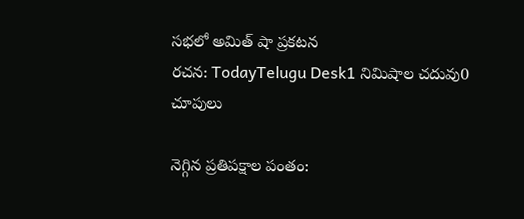సభలో అమిత్ షా ప్రకటన
రచన: TodayTelugu Desk1 నిమిషాల చదువు0 చూపులు

నెగ్గిన ప్రతిపక్షాల పంతం: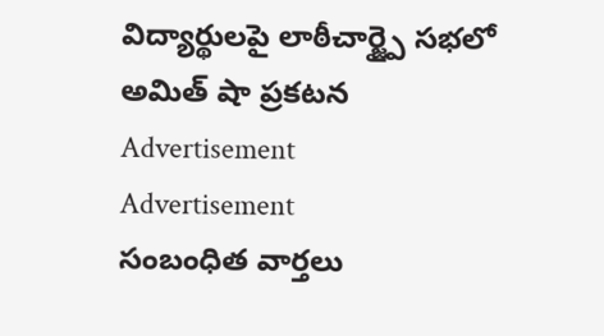విద్యార్థులపై లాఠీచార్జ్పై సభలో అమిత్ షా ప్రకటన
Advertisement
Advertisement
సంబంధిత వార్తలు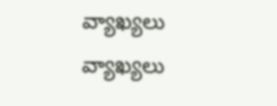వ్యాఖ్యలు
వ్యాఖ్యలు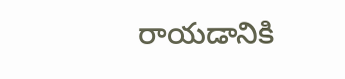రాయడానికి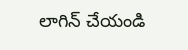లాగిన్ చేయండి